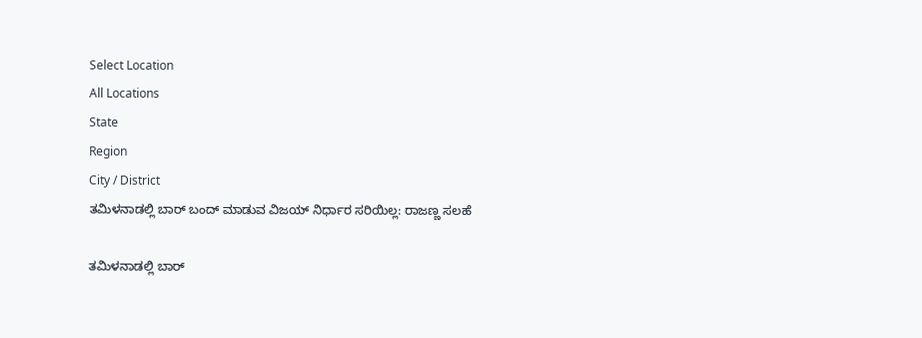Select Location
All Locations
State
Region
City / District
ತಮಿಳನಾಡಲ್ಲಿ ಬಾರ್‌ ಬಂದ್‌ ಮಾಡುವ ವಿಜಯ್‌ ನಿರ್ಧಾರ ಸರಿಯಿಲ್ಲ: ರಾಜಣ್ಣ ಸಲಹೆ

ತಮಿಳನಾಡಲ್ಲಿ ಬಾರ್‌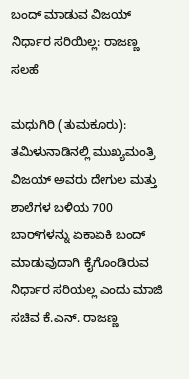ಬಂದ್‌ ಮಾಡುವ ವಿಜಯ್‌ ನಿರ್ಧಾರ ಸರಿಯಿಲ್ಲ: ರಾಜಣ್ಣ ಸಲಹೆ

ಮಧುಗಿರಿ (ತುಮಕೂರು): ತಮಿಳುನಾಡಿನಲ್ಲಿ ಮುಖ್ಯಮಂತ್ರಿ ವಿಜಯ್‌ ಅವರು ದೇಗುಲ ಮತ್ತು ಶಾಲೆಗಳ ಬಳಿಯ 700 ಬಾರ್‌ಗಳನ್ನು ಏಕಾಏಕಿ ಬಂದ್‌ ಮಾಡುವುದಾಗಿ ಕೈಗೊಂಡಿರುವ ನಿರ್ಧಾರ ಸರಿಯಲ್ಲ ಎಂದು ಮಾಜಿ ಸಚಿವ ಕೆ.ಎನ್‌. ರಾಜಣ್ಣ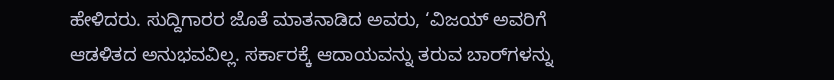ಹೇಳಿದರು. ಸುದ್ದಿಗಾರರ ಜೊತೆ ಮಾತನಾಡಿದ ಅವರು, ‘ವಿಜಯ್‌ ಅವರಿಗೆ ಆಡಳಿತದ ಅನುಭವವಿಲ್ಲ. ಸರ್ಕಾರಕ್ಕೆ ಆದಾಯವನ್ನು ತರುವ ಬಾರ್‌ಗಳನ್ನು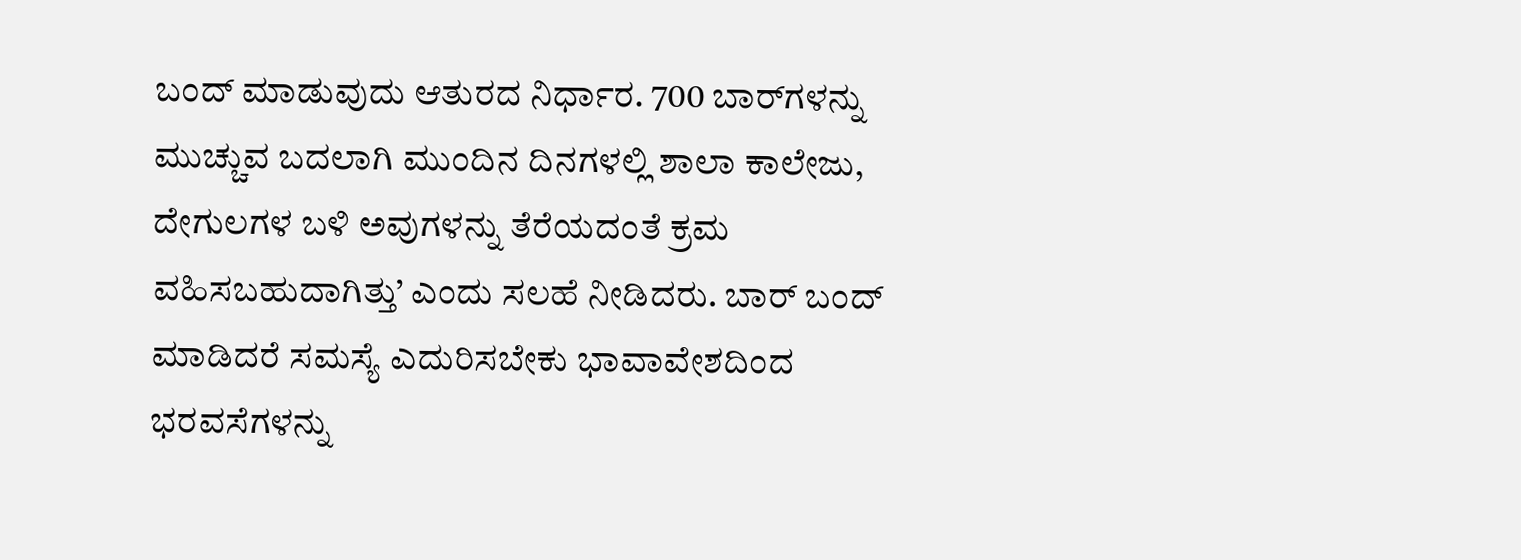ಬಂದ್‌ ಮಾಡುವುದು ಆತುರದ ನಿರ್ಧಾರ. 700 ಬಾರ್‌ಗಳನ್ನು ಮುಚ್ಚುವ ಬದಲಾಗಿ ಮುಂದಿನ ದಿನಗಳಲ್ಲಿ ಶಾಲಾ ಕಾಲೇಜು, ದೇಗುಲಗಳ ಬಳಿ ಅವುಗಳನ್ನು ತೆರೆಯದಂತೆ ಕ್ರಮ ವಹಿಸಬಹುದಾಗಿತ್ತು’ ಎಂದು ಸಲಹೆ ನೀಡಿದರು. ಬಾರ್ ಬಂದ್ ಮಾಡಿದರೆ ಸಮಸ್ಯೆ ಎದುರಿಸಬೇಕು ಭಾವಾವೇಶದಿಂದ ಭರವಸೆಗಳನ್ನು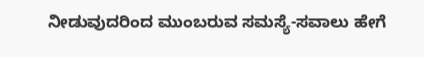ನೀಡುವುದರಿಂದ ಮುಂಬರುವ ಸಮಸ್ಯೆ-ಸವಾಲು ಹೇಗೆ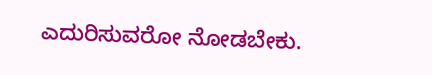ಎದುರಿಸುವರೋ ನೋಡಬೇಕು.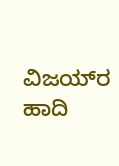ವಿಜಯ್‌ರ ಹಾದಿ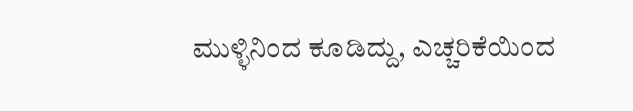ಮುಳ್ಳಿನಿಂದ ಕೂಡಿದ್ದು, ಎಚ್ಚರಿಕೆಯಿಂದ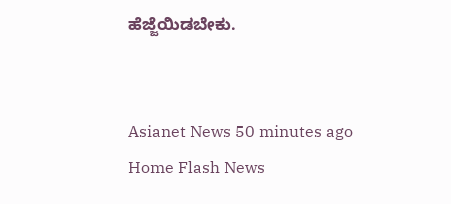ಹೆಜ್ಜೆಯಿಡಬೇಕು.


Asianet News 50 minutes ago
Home Flash News